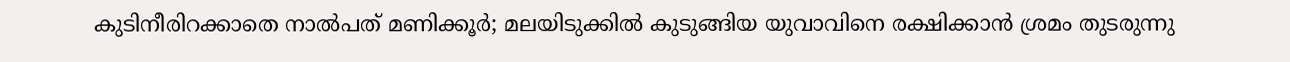കുടിനീരിറക്കാതെ നാൽപത് മണിക്കൂർ; മലയിടുക്കിൽ കുടുങ്ങിയ യുവാവിനെ രക്ഷിക്കാൻ ശ്രമം തുടരുന്നു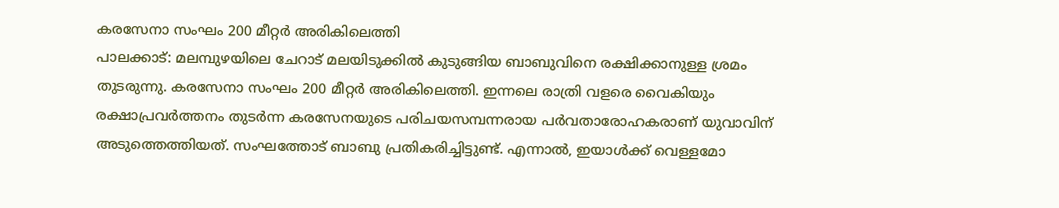കരസേനാ സംഘം 200 മീറ്റർ അരികിലെത്തി
പാലക്കാട്: മലമ്പുഴയിലെ ചേറാട് മലയിടുക്കിൽ കുടുങ്ങിയ ബാബുവിനെ രക്ഷിക്കാനുള്ള ശ്രമം തുടരുന്നു. കരസേനാ സംഘം 200 മീറ്റർ അരികിലെത്തി. ഇന്നലെ രാത്രി വളരെ വൈകിയും രക്ഷാപ്രവർത്തനം തുടർന്ന കരസേനയുടെ പരിചയസമ്പന്നരായ പർവതാരോഹകരാണ് യുവാവിന് അടുത്തെത്തിയത്. സംഘത്തോട് ബാബു പ്രതികരിച്ചിട്ടുണ്ട്. എന്നാൽ, ഇയാൾക്ക് വെള്ളമോ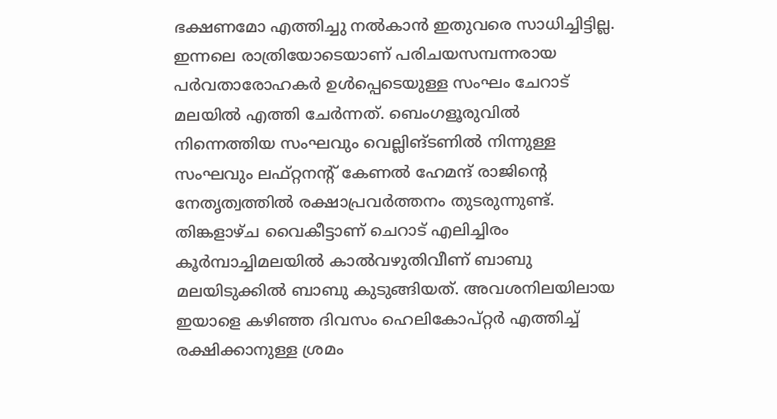ഭക്ഷണമോ എത്തിച്ചു നൽകാൻ ഇതുവരെ സാധിച്ചിട്ടില്ല.
ഇന്നലെ രാത്രിയോടെയാണ് പരിചയസമ്പന്നരായ പർവതാരോഹകർ ഉൾപ്പെടെയുള്ള സംഘം ചേറാട് മലയിൽ എത്തി ചേർന്നത്. ബെംഗളൂരുവിൽ നിന്നെത്തിയ സംഘവും വെല്ലിങ്ടണിൽ നിന്നുള്ള സംഘവും ലഫ്റ്റനന്റ് കേണൽ ഹേമന്ദ് രാജിന്റെ നേതൃത്വത്തിൽ രക്ഷാപ്രവർത്തനം തുടരുന്നുണ്ട്.
തിങ്കളാഴ്ച വൈകീട്ടാണ് ചെറാട് എലിച്ചിരം കൂർമ്പാച്ചിമലയിൽ കാൽവഴുതിവീണ് ബാബു മലയിടുക്കിൽ ബാബു കുടുങ്ങിയത്. അവശനിലയിലായ ഇയാളെ കഴിഞ്ഞ ദിവസം ഹെലികോപ്റ്റർ എത്തിച്ച് രക്ഷിക്കാനുള്ള ശ്രമം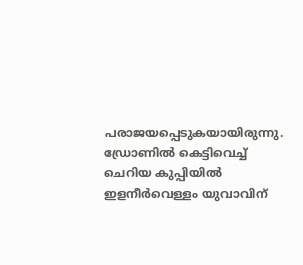പരാജയപ്പെടുകയായിരുന്നു. ഡ്രോണിൽ കെട്ടിവെച്ച് ചെറിയ കുപ്പിയിൽ ഇളനീർവെള്ളം യുവാവിന്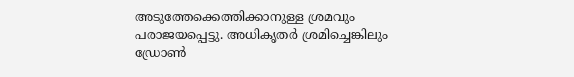അടുത്തേക്കെത്തിക്കാനുള്ള ശ്രമവും പരാജയപ്പെട്ടു. അധികൃതർ ശ്രമിച്ചെങ്കിലും ഡ്രോൺ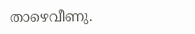താഴെവീണു.